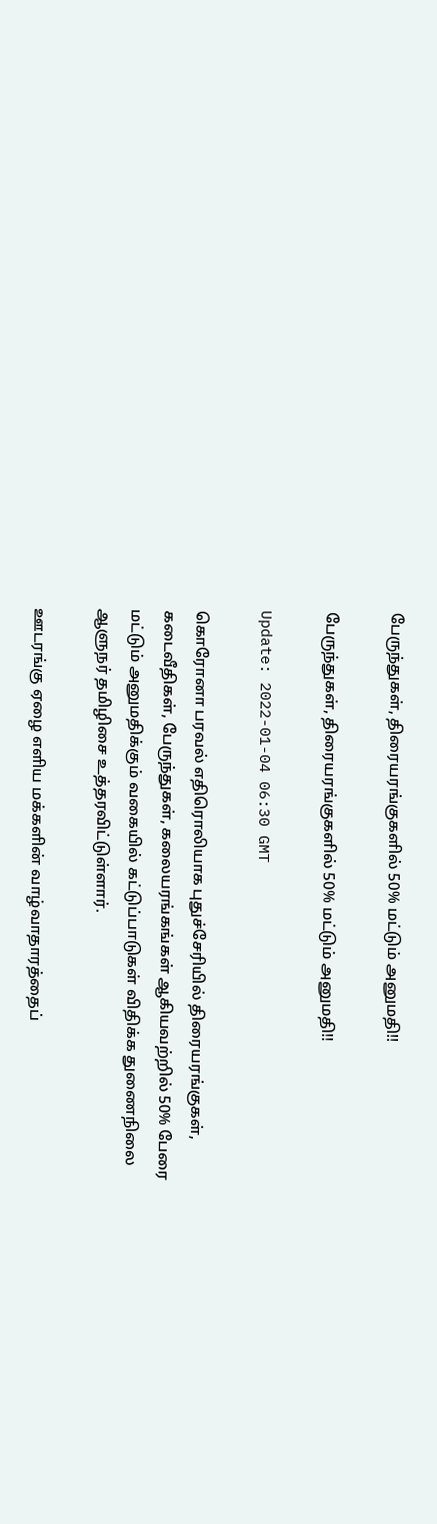பேருந்துகள், திரையரங்குகளில் 50% மட்டும் அனுமதி!!

பேருந்துகள், திரையரங்குகளில் 50% மட்டும் அனுமதி!!

Update: 2022-01-04 06:30 GMT

கொரோனா பரவல் எதிரொலியாக புதுச்சேரியில் திரையரங்குகள், கடைவீதிகள், பேருந்துகள், கலையரங்கங்கள் ஆகியவற்றில் 50% பேரை மட்டும் அனுமதிக்கும் வகையில் கட்டுப்பாடுகள் விதிக்க துணைநிலை ஆளுநர் தமிழிசை உத்தரவிட்டுள்ளார்.

ஊடரங்கு ஏழை எளிய மக்களின் வாழ்வாதாரத்தைப்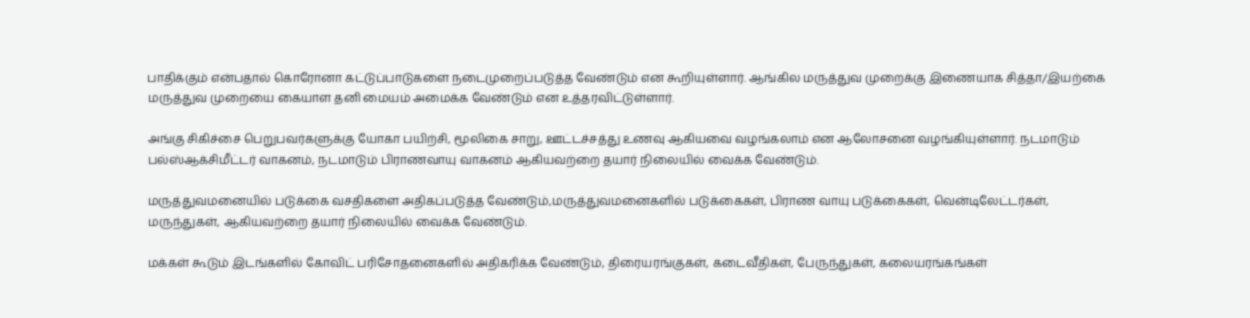பாதிக்கும் என்பதால் கொரோனா கட்டுப்பாடுகளை நடைமுறைப்படுத்த வேண்டும் என கூறியுள்ளார். ஆங்கில மருத்துவ முறைக்கு இணையாக சித்தா/இயற்கை மருத்துவ முறையை கையாள தனி மையம் அமைக்க வேண்டும் என உத்தரவிட்டுள்ளார்.

அங்கு சிகிச்சை பெறுபவர்களுக்கு யோகா பயிற்சி, மூலிகை சாறு, ஊட்டச்சத்து உணவு ஆகியவை வழங்கலாம் என ஆலோசனை வழங்கியுள்ளார். நடமாடும் பல்ஸ்ஆக்சிமீட்டர் வாகனம், நடமாடும் பிராணவாயு வாகனம் ஆகியவற்றை தயார் நிலையில் வைக்க வேண்டும்.

மருத்துவமனையில் படுக்கை வசதிகளை அதிகப்படுத்த வேண்டும்,மருத்துவமனைகளில் படுக்கைகள், பிராண வாயு படுக்கைகள், வென்டிலேட்டர்கள், மருந்துகள், ஆகியவற்றை தயார் நிலையில் வைக்க வேண்டும்.

மக்கள் கூடும் இடங்களில் கோவிட் பரிசோதனைகளில் அதிகரிக்க வேண்டும், திரையரங்குகள், கடைவீதிகள், பேருந்துகள், கலையரங்கங்கள்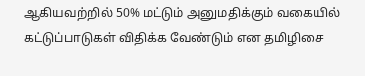ஆகியவற்றில் 50% மட்டும் அனுமதிக்கும் வகையில் கட்டுப்பாடுகள் விதிக்க வேண்டும் என தமிழிசை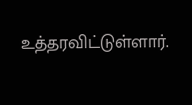உத்தரவிட்டுள்ளார்.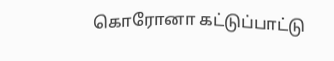கொரோனா கட்டுப்பாட்டு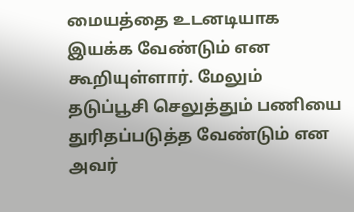மையத்தை உடனடியாக இயக்க வேண்டும் என கூறியுள்ளார். மேலும் தடுப்பூசி செலுத்தும் பணியை துரிதப்படுத்த வேண்டும் என அவர்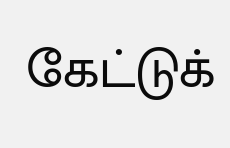கேட்டுக்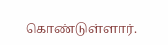கொண்டுள்ளார்.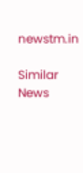newstm.in

Similar News